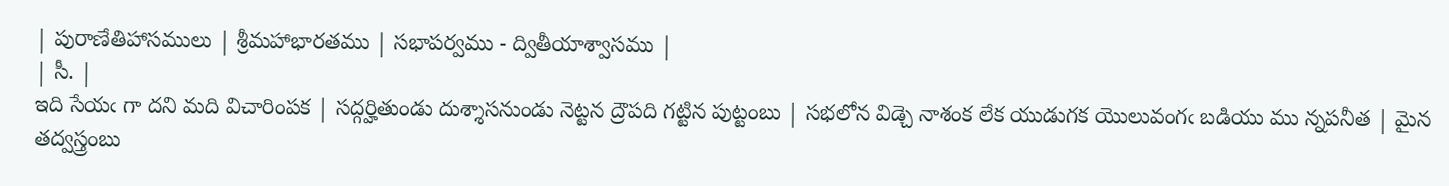| పురాణేతిహాసములు | శ్రీమహాభారతము | సభాపర్వము - ద్వితీయాశ్వాసము |
| సీ. |
ఇది సేయఁ గా దని మది విచారింపక | సద్గర్హితుండు దుశ్శాసనుండు నెట్టన ద్రౌపది గట్టిన పుట్టంబు | సభలోన విడ్చె నాశంక లేక యుడుగక యొలువంగఁ బడియు ము న్నపనీత | మైన తద్వస్త్రంబు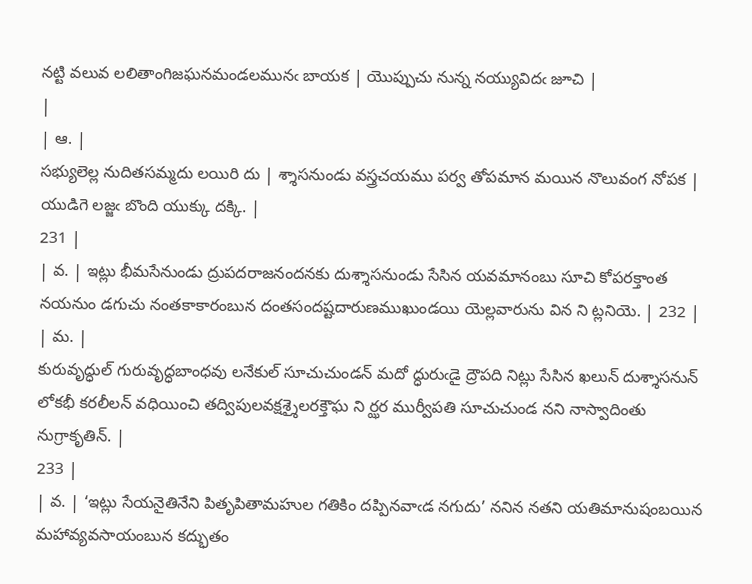నట్టి వలువ లలితాంగిజఘనమండలమునఁ బాయక | యొప్పుచు నున్న నయ్యువిదఁ జూచి |
|
| ఆ. |
సభ్యులెల్ల నుదితసమ్మదు లయిరి దు | శ్శాసనుండు వస్త్రచయము పర్వ తోపమాన మయిన నొలువంగ నోపక | యుడిగె లజ్జఁ బొంది యుక్కు దక్కి. |
231 |
| వ. | ఇట్లు భీమసేనుండు ద్రుపదరాజనందనకు దుశ్శాసనుండు సేసిన యవమానంబు సూచి కోపరక్తాంత నయనుం డగుచు నంతకాకారంబున దంతసందష్టదారుణముఖుండయి యెల్లవారును విన ని ట్లనియె. | 232 |
| మ. |
కురువృద్ధుల్ గురువృద్ధబాంధవు లనేకుల్ సూచుచుండన్ మదో ద్ధురుఁడై ద్రౌపది నిట్లు సేసిన ఖలున్ దుశ్శాసనున్ లోకభీ కరలీలన్ వధియించి తద్విపులవక్షశ్శైలరక్తౌఘ ని ర్ఝర ముర్వీపతి సూచుచుండ నని నాస్వాదింతు నుగ్రాకృతిన్. |
233 |
| వ. | ‘ఇట్లు సేయనైతినేని పితృపితామహుల గతికిం దప్పినవాఁడ నగుదు’ ననిన నతని యతిమానుషంబయిన మహావ్యవసాయంబున కద్భుతం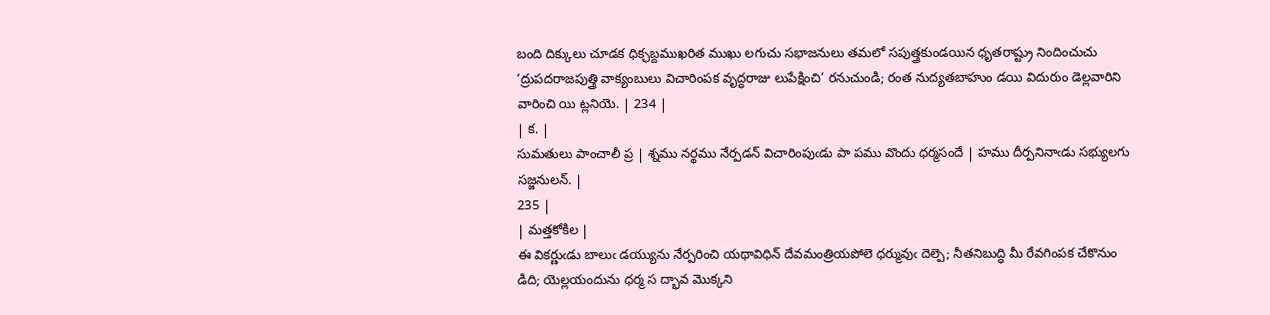బంది దిక్కులు చూడక ధిక్ఛబ్దముఖరిత ముఖు లగుచు సభాజనులు తమలో సపుత్త్రకుండయిన ధృతరాష్ట్రు నిందించుచు ‘ద్రుపదరాజపుత్త్రి వాక్యంబులు విచారింపక వృద్ధరాజు లుపేక్షించి’ రనుచుండి; రంత నుద్యతబాహుం డయి విదురుం డెల్లవారిని వారించి యి ట్లనియె. | 234 |
| క. |
సుమతులు పాంచాలీ ప్ర | శ్నము నర్థము నేర్పడన్ విచారింపుఁడు పా పము వొందు ధర్మసందే | హము దీర్పనినాఁడు సభ్యులగు సజ్జనులన్. |
235 |
| మత్తకోకిల |
ఈ వికర్ణుఁడు బాలుఁ డయ్యును నేర్పరించి యథావిధిన్ దేవమంత్రియపోలె ధర్మువుఁ దెల్పె; నీతనిబుద్ధి మీ రేవగింపక చేకొనుం డిది; యెల్లయందును ధర్మ స ద్భావ మొక్కని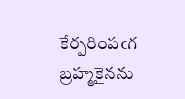కేర్పరింపఁగ బ్రహ్మకైనను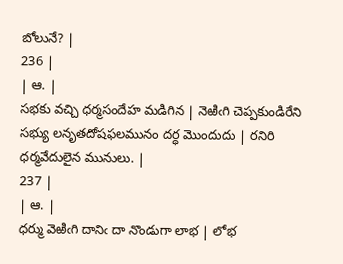బోలునే? |
236 |
| ఆ. |
సభకు వచ్చి ధర్మసందేహ మడిగిన | నెఱిఁగి చెప్పకుండిరేని సభ్యు లనృతదోషఫలమునం దర్ధ మొందుదు | రనిరి ధర్మవేదులైన మునులు. |
237 |
| ఆ. |
ధర్ము వెఱిఁగి దానిఁ దా నొండుగా లాభ | లోభ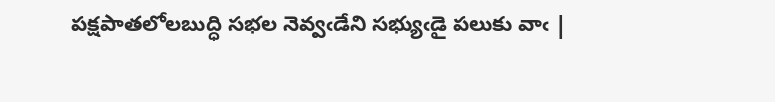పక్షపాతలోలబుద్ధి సభల నెవ్వఁడేని సభ్యుఁడై పలుకు వాఁ |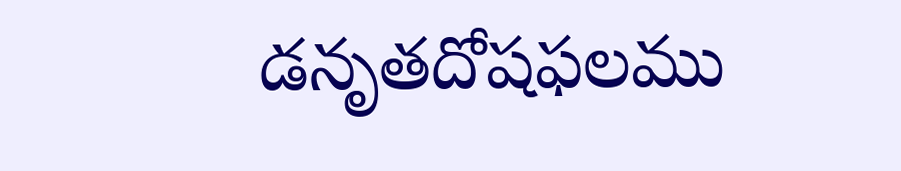డనృతదోషఫలము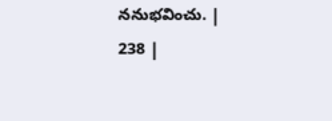ననుభవించు. |
238 |